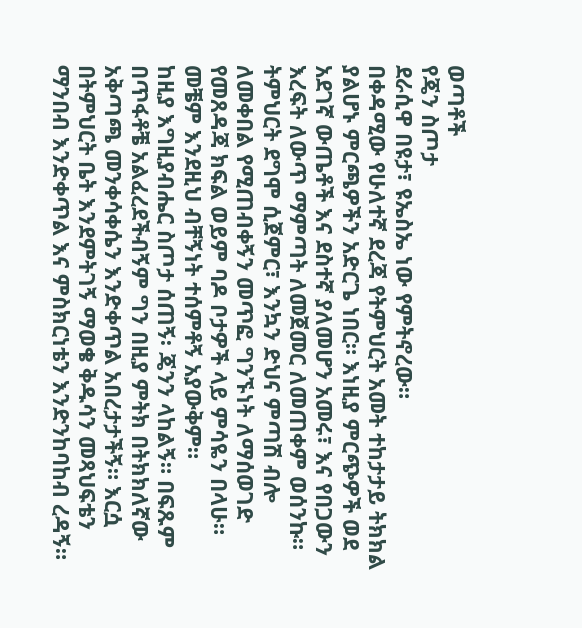ወጣቶች
የጄን ስጦታ
ደራሲዋ በዩታ፣ ዩኤስኤ ነው የምትኖረው።
በቀዳሚው የሁለተኛ ደረጃ የትምህርት አመት ተከታታይ ትክክል ያልሆኑ ምርጫዎችን አድርጌ ነበር። እነዚያ ምርጭዎች ወደ አደገኛ ውጤቶች እና ደስተኛ ያለመሆን አመሩ፣ እና የበጋውን እረፍት ለውጥ ማምጣት ለመጀመር ለመጠቀም ወሰንኩ። ትምህርት ደግሞ ሲጀምር፣ እንኳን ድህና ምጣሽ ብሎ ለመቀበል የሚጠብቀኝን መጥፎ ግንኙነት ለማሰወገድ የመጸዳጃ ክፍል ወይም ባዶ ቦታዎች ላይ ምሳዬን በላሁ።
መቼም እንደዚህ ብቸኝነት ተሰምቶኝ አያውቅም።
ከዚያ እግዚያብሔር ስጦታ ሰጠኝ፡ ጄንን ላከልኝ። በፍጹም በጥፋቶቼ አልፈረደችብኝም ግን በዚያ ምትክ በትክክለኛው አቅጣጫ መንቀሳቀሴን እንድቀጥል አበረታታችኝ። እርሷ በትምህርት ቤት እንደምትገኝ ማወቄ ቅዱሳን መጻህፍቴን ማንበብ እንድቀጥል እና ምስክርነቴን እንድንከባከብ ረዳኝ።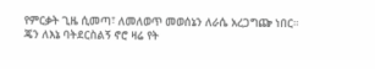የምርቃት ጊዜ ሲመጣ፣ ለመለወጥ መወሰኔን ለራሴ አረጋግጬ ነበር።
ጄን ለእኔ ባትደርስልኝ ኖሮ ዛሬ የት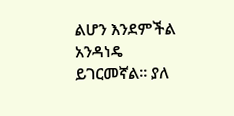ልሆን እንደምችል አንዳነዴ ይገርመኛል። ያለ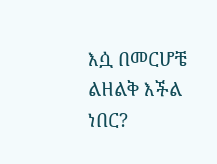እሷ በመርሆቼ ልዘልቅ እችል ነበር?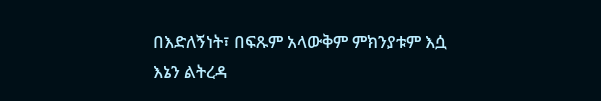በእድለኝነት፣ በፍጹም አላውቅም ምክንያቱም እሷ እኔን ልትረዳ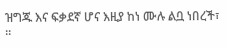ዝግጁ እና ፍቃደኛ ሆና እዚያ ከነ ሙሉ ልቧ ነበረች፣ ።